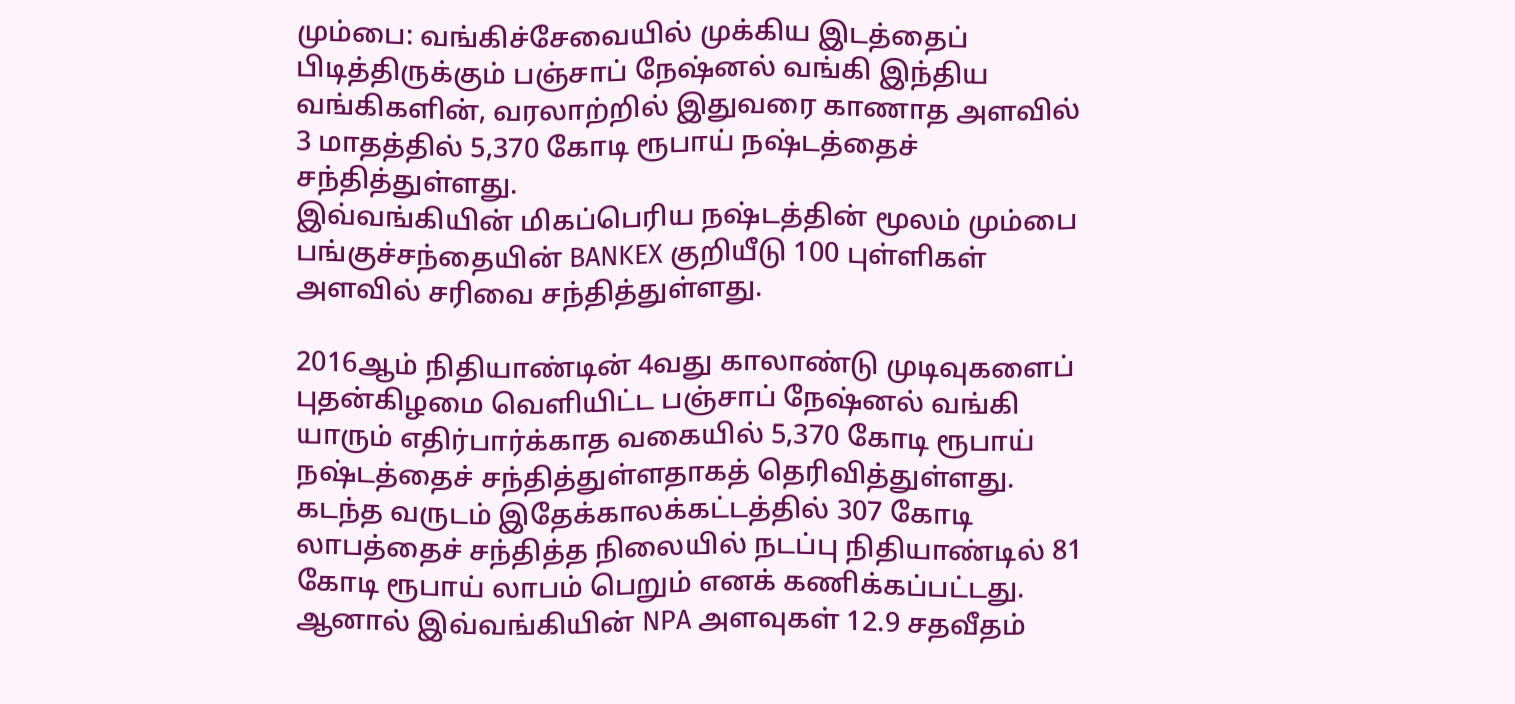மும்பை: வங்கிச்சேவையில் முக்கிய இடத்தைப் பிடித்திருக்கும் பஞ்சாப் நேஷ்னல் வங்கி இந்திய வங்கிகளின், வரலாற்றில் இதுவரை காணாத அளவில் 3 மாதத்தில் 5,370 கோடி ரூபாய் நஷ்டத்தைச் சந்தித்துள்ளது.
இவ்வங்கியின் மிகப்பெரிய நஷ்டத்தின் மூலம் மும்பை பங்குச்சந்தையின் BANKEX குறியீடு 100 புள்ளிகள் அளவில் சரிவை சந்தித்துள்ளது.

2016ஆம் நிதியாண்டின் 4வது காலாண்டு முடிவுகளைப் புதன்கிழமை வெளியிட்ட பஞ்சாப் நேஷ்னல் வங்கி யாரும் எதிர்பார்க்காத வகையில் 5,370 கோடி ரூபாய் நஷ்டத்தைச் சந்தித்துள்ளதாகத் தெரிவித்துள்ளது.
கடந்த வருடம் இதேக்காலக்கட்டத்தில் 307 கோடி லாபத்தைச் சந்தித்த நிலையில் நடப்பு நிதியாண்டில் 81 கோடி ரூபாய் லாபம் பெறும் எனக் கணிக்கப்பட்டது. ஆனால் இவ்வங்கியின் NPA அளவுகள் 12.9 சதவீதம்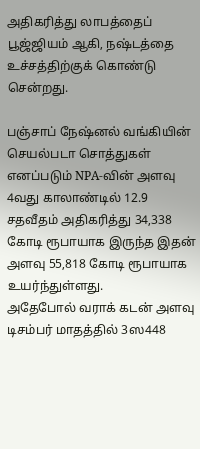அதிகரித்து லாபத்தைப் பூஜ்ஜியம் ஆகி, நஷ்டத்தை உச்சத்திற்குக் கொண்டு சென்றது.

பஞ்சாப் நேஷ்னல் வங்கியின் செயல்படா சொத்துகள் எனப்படும் NPA-வின் அளவு 4வது காலாண்டில் 12.9 சதவீதம் அதிகரித்து 34,338 கோடி ரூபாயாக இருந்த இதன் அளவு 55,818 கோடி ரூபாயாக உயர்ந்துள்ளது.
அதேபோல் வராக் கடன் அளவு டிசம்பர் மாதத்தில் 3ஸ448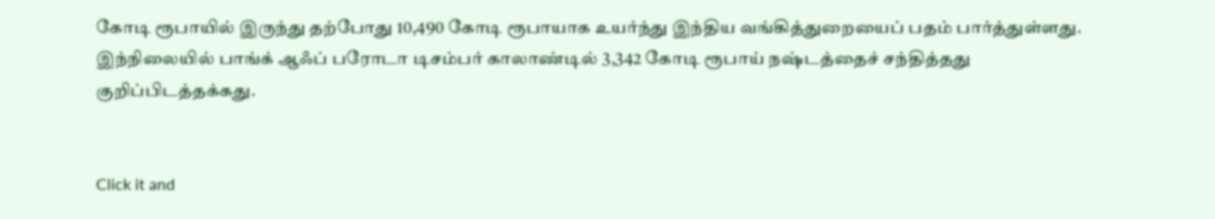கோடி ரூபாயில் இருந்து தற்போது 10,490 கோடி ரூபாயாக உயர்ந்து இந்திய வங்கித்துறையைப் பதம் பார்த்துள்ளது.
இந்நிலையில் பாங்க் ஆஃப் பரோடா டிசம்பர் காலாண்டில் 3,342 கோடி ரூபாய் நஷ்டத்தைச் சந்தித்தது குறிப்பிடத்தக்கது.


Click it and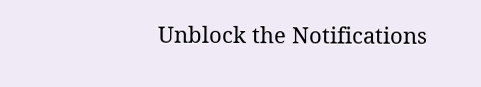Unblock the Notifications